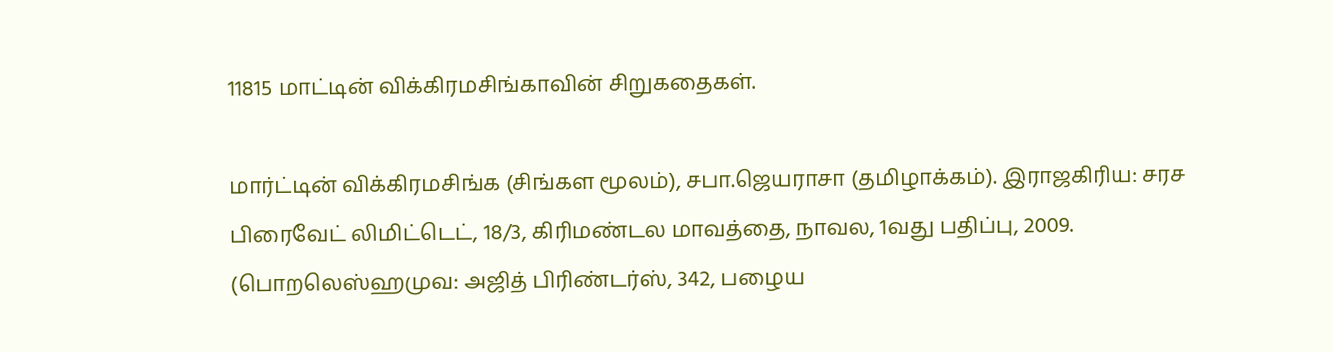11815 மாட்டின் விக்கிரமசிங்காவின் சிறுகதைகள்.

மார்ட்டின் விக்கிரமசிங்க (சிங்கள மூலம்), சபா.ஜெயராசா (தமிழாக்கம்). இராஜகிரிய: சரச பிரைவேட் லிமிட்டெட், 18/3, கிரிமண்டல மாவத்தை, நாவல, 1வது பதிப்பு, 2009. (பொறலெஸ்ஹமுவ: அஜித் பிரிண்டர்ஸ், 342, பழைய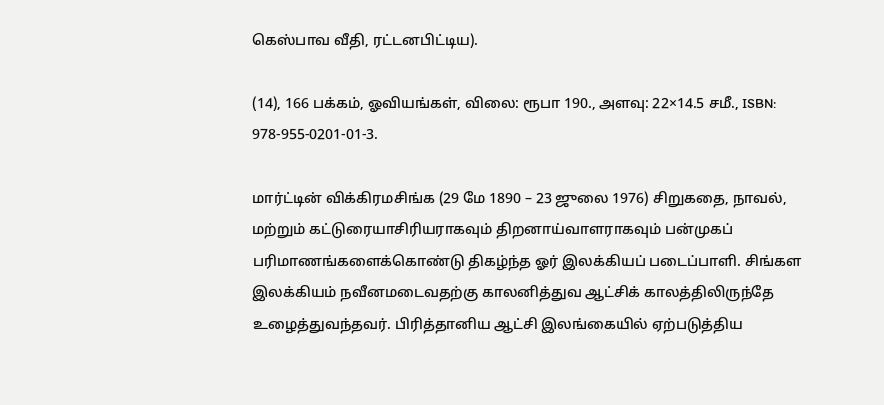கெஸ்பாவ வீதி, ரட்டனபிட்டிய).

(14), 166 பக்கம், ஓவியங்கள், விலை: ரூபா 190., அளவு: 22×14.5 சமீ., ISBN: 978-955-0201-01-3.

மார்ட்டின் விக்கிரமசிங்க (29 மே 1890 – 23 ஜுலை 1976) சிறுகதை, நாவல், மற்றும் கட்டுரையாசிரியராகவும் திறனாய்வாளராகவும் பன்முகப் பரிமாணங்களைக்கொண்டு திகழ்ந்த ஓர் இலக்கியப் படைப்பாளி. சிங்கள இலக்கியம் நவீனமடைவதற்கு காலனித்துவ ஆட்சிக் காலத்திலிருந்தே உழைத்துவந்தவர். பிரித்தானிய ஆட்சி இலங்கையில் ஏற்படுத்திய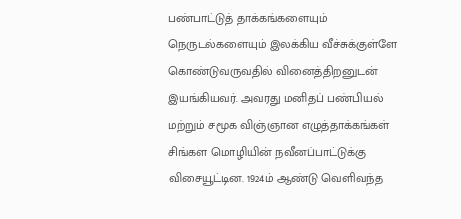பண்பாட்டுத் தாக்கங்களையும் நெருடல்களையும் இலக்கிய வீச்சுக்குள்ளே கொண்டுவருவதில் வினைத்திறனுடன் இயங்கியவர். அவரது மனிதப் பண்பியல் மற்றும் சமூக விஞ்ஞான எழுத்தாக்கங்கள் சிங்கள மொழியின் நவீனப்பாட்டுக்கு விசையூட்டின. 1924ம் ஆண்டு வெளிவந்த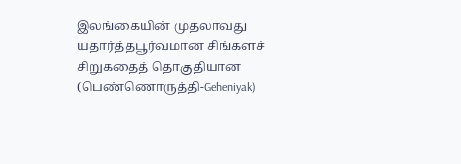இலங்கையின் முதலாவது யதார்த்தபூர்வமான சிங்களச் சிறுகதைத் தொகுதியான (பெண்ணொருத்தி-Geheniyak)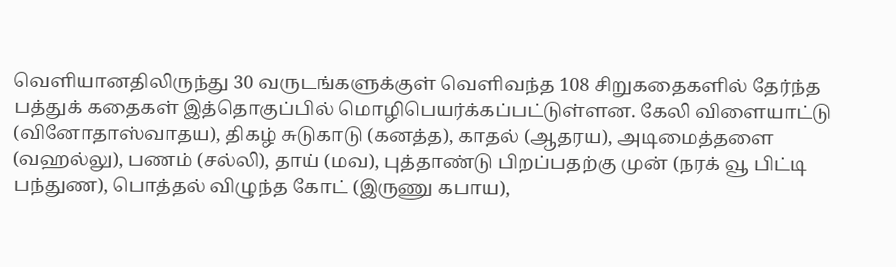வெளியானதிலிருந்து 30 வருடங்களுக்குள் வெளிவந்த 108 சிறுகதைகளில் தேர்ந்த பத்துக் கதைகள் இத்தொகுப்பில் மொழிபெயர்க்கப்பட்டுள்ளன. கேலி விளையாட்டு (வினோதாஸ்வாதய), திகழ் சுடுகாடு (கனத்த), காதல் (ஆதரய), அடிமைத்தளை (வஹல்லு), பணம் (சல்லி), தாய் (மவ), புத்தாண்டு பிறப்பதற்கு முன் (நரக் வூ பிட்டி பந்துண), பொத்தல் விழுந்த கோட் (இருணு கபாய),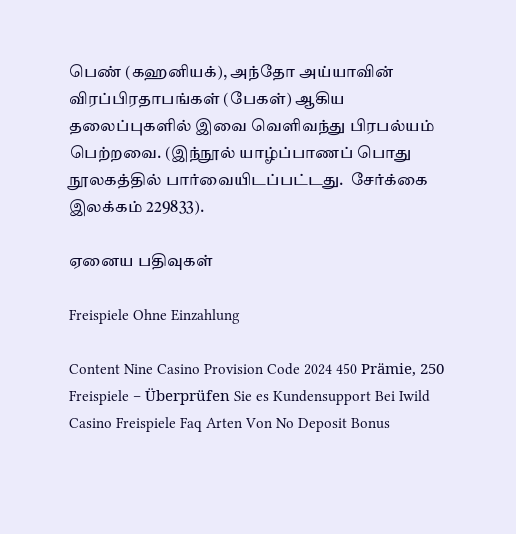பெண் (கஹனியக்), அந்தோ அய்யாவின் விரப்பிரதாபங்கள் (பேகள்) ஆகிய தலைப்புகளில் இவை வெளிவந்து பிரபல்யம் பெற்றவை. (இந்நூல் யாழ்ப்பாணப் பொது நூலகத்தில் பார்வையிடப்பட்டது.  சேர்க்கை இலக்கம் 229833).

ஏனைய பதிவுகள்

Freispiele Ohne Einzahlung

Content Nine Casino Provision Code 2024 450 Prämie, 250 Freispiele – Überprüfen Sie es Kundensupport Bei Iwild Casino Freispiele Faq Arten Von No Deposit Bonus